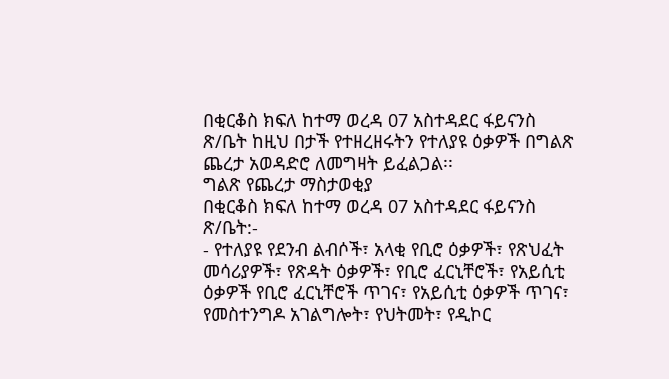በቂርቆስ ክፍለ ከተማ ወረዳ 07 አስተዳደር ፋይናንስ ጽ/ቤት ከዚህ በታች የተዘረዘሩትን የተለያዩ ዕቃዎች በግልጽ ጨረታ አወዳድሮ ለመግዛት ይፈልጋል፡፡
ግልጽ የጨረታ ማስታወቂያ
በቂርቆስ ክፍለ ከተማ ወረዳ 07 አስተዳደር ፋይናንስ ጽ/ቤት:-
- የተለያዩ የደንብ ልብሶች፣ አላቂ የቢሮ ዕቃዎች፣ የጽህፈት መሳሪያዎች፣ የጽዳት ዕቃዎች፣ የቢሮ ፈርኒቸሮች፣ የአይሲቲ ዕቃዎች የቢሮ ፈርኒቸሮች ጥገና፣ የአይሲቲ ዕቃዎች ጥገና፣ የመስተንግዶ አገልግሎት፣ የህትመት፣ የዲኮር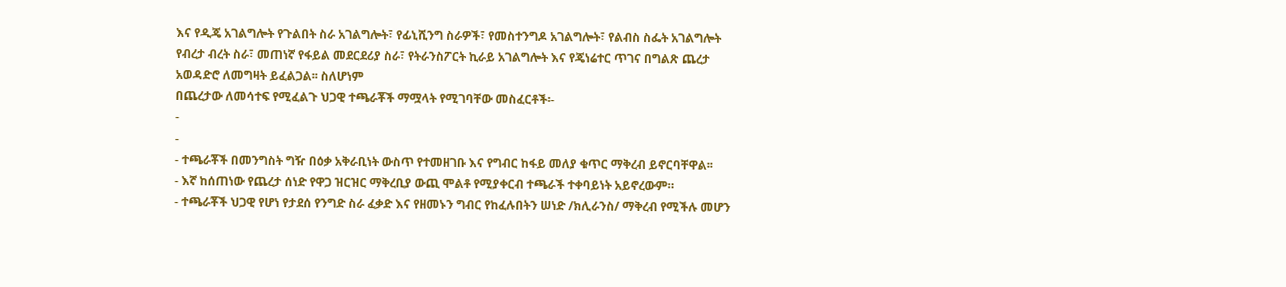እና የዲጄ አገልግሎት የጉልበት ስራ አገልግሎት፣ የፊኒሺንግ ስራዎች፣ የመስተንግዶ አገልግሎት፣ የልብስ ስፌት አገልግሎት የብረታ ብረት ስራ፣ መጠነኛ የፋይል መደርደሪያ ስራ፣ የትራንስፖርት ኪራይ አገልግሎት እና የጄነሬተር ጥገና በግልጽ ጨረታ አወዳድሮ ለመግዛት ይፈልጋል፡፡ ስለሆነም
በጨረታው ለመሳተፍ የሚፈልጉ ህጋዊ ተጫራቾች ማሟላት የሚገባቸው መስፈርቶች፡-
-
-
- ተጫራቾች በመንግስት ግዥ በዕቃ አቅራቢነት ውስጥ የተመዘገቡ እና የግብር ከፋይ መለያ ቁጥር ማቅረብ ይኖርባቸዋል፡፡
- እኛ ከሰጠነው የጨረታ ሰነድ የዋጋ ዝርዝር ማቅረቢያ ውጪ ሞልቶ የሚያቀርብ ተጫራች ተቀባይነት አይኖረውም።
- ተጫራቾች ህጋዊ የሆነ የታደሰ የንግድ ስራ ፈቃድ እና የዘመኑን ግብር የከፈሉበትን ሠነድ /ክሊራንስ/ ማቅረብ የሚችሉ መሆን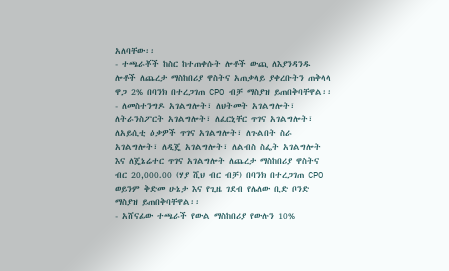አለባቸው፡፡
- ተጫራቾች ከስር ከተጠቀሱት ሎቶች ውጪ ለእያንዳንዱ ሎቶች ለጨረታ ማስከበሪያ ዋስትና አጠቃላይ ያቀረቡትን ጠቅላላ ዋጋ 2% በባንክ በተረጋገጠ CPO ብቻ ማስያዝ ይጠበቅባቸዋል፡፡
- ለመስተንግዶ አገልግሎት፣ ለህትመት አገልግሎት፣ ለትራንስፖርት አገልግሎት፣ ለፈርኒቸር ጥገና አገልግሎት፣ ለአይሲቲ ዕቃዎች ጥገና አገልግሎት፣ ለጉልበት ስራ አገልግሎት፣ ለዲጄ አገልግሎት፣ ለልብስ ስፌት አገልግሎት እና ለጄኔሬተር ጥገና አገልግሎት ለጨረታ ማስከበሪያ ዋስትና ብር 20,000.00 (ሃያ ሺህ ብር ብቻ) በባንክ በተረጋገጠ CPO ወይንም ቅድመ ሁኔታ እና የጊዜ ገደብ የሌለው ቢድ ቦንድ ማስያዝ ይጠበቅባቸዋል፡፡
- አሸናፊው ተጫራች የውል ማስከበሪያ የውሉን 10%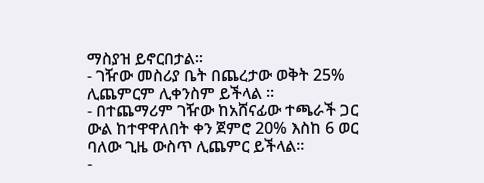ማስያዝ ይኖርበታል፡፡
- ገዥው መስሪያ ቤት በጨረታው ወቅት 25% ሊጨምርም ሊቀንስም ይችላል ።
- በተጨማሪም ገዥው ከአሸናፊው ተጫራች ጋር ውል ከተዋዋለበት ቀን ጀምሮ 20% እስከ 6 ወር ባለው ጊዜ ውስጥ ሊጨምር ይችላል፡፡
-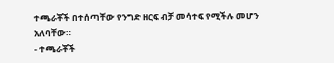ተጫራቾች በተሰጣቸው የንግድ ዘርፍ ብቻ መሳተፍ የሚችሉ መሆን አለባቸው።
- ተጫራቾች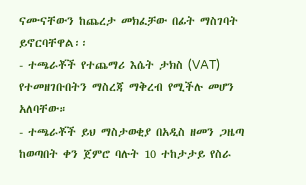ናሙናቸውን ከጨረታ መክፈቻው በፊት ማስገባት ይኖርባቸዋል፡፡
- ተጫራቾች የተጨማሪ እሴት ታክስ (VAT) የተመዘገቡበትን ማስረጃ ማቅረብ የሚችሉ መሆን አለባቸው።
- ተጫራቾች ይህ ማስታወቂያ በአዲስ ዘመን ጋዜጣ ከወጣበት ቀን ጀምሮ ባሉት 10 ተከታታይ የስራ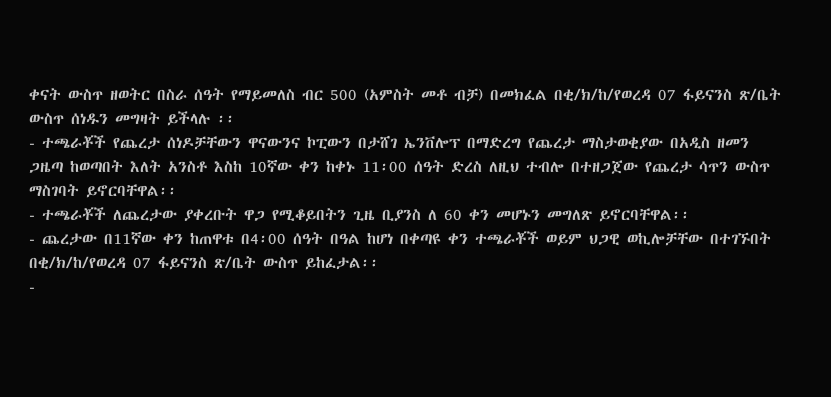ቀናት ውስጥ ዘወትር በስራ ሰዓት የማይመለስ ብር 500 (አምስት መቶ ብቻ) በመክፈል በቂ/ክ/ከ/የወረዳ 07 ፋይናንስ ጽ/ቤት ውስጥ ሰነዱን መግዛት ይችላሉ ፡፡
- ተጫራቾች የጨረታ ሰነዶቻቸውን ዋናውንና ኮፒውን በታሸገ ኤንቨሎፕ በማድረግ የጨረታ ማስታወቂያው በአዲስ ዘመን ጋዜጣ ከወጣበት እለት አንስቶ እስከ 10ኛው ቀን ከቀኑ 11፡00 ሰዓት ድረስ ለዚህ ተብሎ በተዘጋጀው የጨረታ ሳጥን ውስጥ ማስገባት ይኖርባቸዋል፡፡
- ተጫራቾች ለጨረታው ያቀረቡት ዋጋ የሚቆይበትን ጊዜ ቢያንስ ለ 60 ቀን መሆኑን መግለጽ ይኖርባቸዋል፡፡
- ጨረታው በ11ኛው ቀን ከጠዋቱ በ4፡00 ሰዓት በዓል ከሆነ በቀጣዩ ቀን ተጫራቾች ወይም ህጋዊ ወኪሎቻቸው በተገኙበት በቂ/ክ/ከ/የወረዳ 07 ፋይናንስ ጽ/ቤት ውስጥ ይከፈታል፡፡
-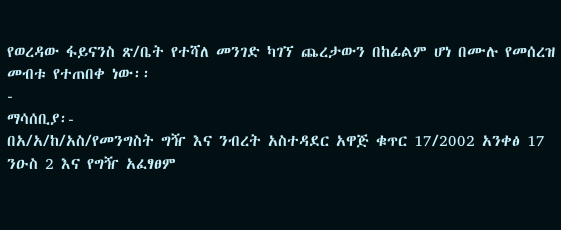የወረዳው ፋይናንስ ጽ/ቤት የተሻለ መንገድ ካገኘ ጨረታውን በከፊልም ሆነ በሙሉ የመሰረዝ መብቱ የተጠበቀ ነው፡፡
-
ማሳሰቢያ፡-
በአ/አ/ከ/አስ/የመንግስት ግዥ እና ንብረት አስተዳደር አዋጅ ቁጥር 17/2002 አንቀፅ 17 ንዑስ 2 እና የግዥ አፈፃፀም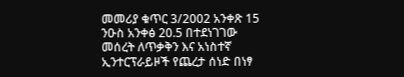መመሪያ ቁጥር 3/2002 አንቀጽ 15 ንዑስ አንቀፅ 20.5 በተደነገገው መሰረት ለጥቃቅን እና አነስተኛ ኢንተርፕራይዞች የጨረታ ሰነድ በነፃ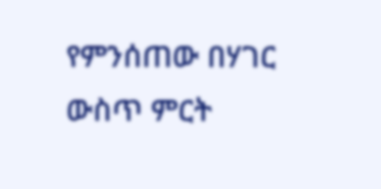የምንሰጠው በሃገር ውስጥ ምርት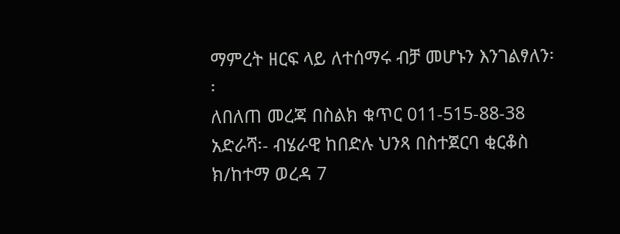ማምረት ዘርፍ ላይ ለተሰማሩ ብቻ መሆኑን እንገልፃለን፡፡
ለበለጠ መረጃ በስልክ ቁጥር 011-515-88-38 አድራሻ፡- ብሄራዊ ከበድሉ ህንጻ በስተጀርባ ቂርቆስ ክ/ከተማ ወረዳ 7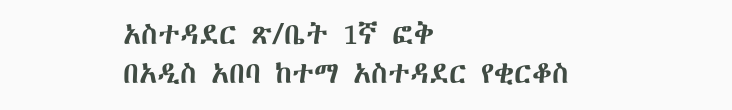አስተዳደር ጽ/ቤት 1ኛ ፎቅ
በአዲስ አበባ ከተማ አስተዳደር የቂርቆስ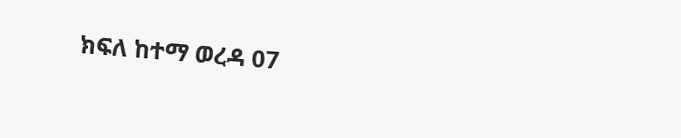ክፍለ ከተማ ወረዳ 07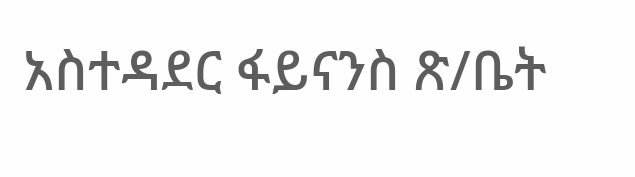አስተዳደር ፋይናንስ ጽ/ቤት